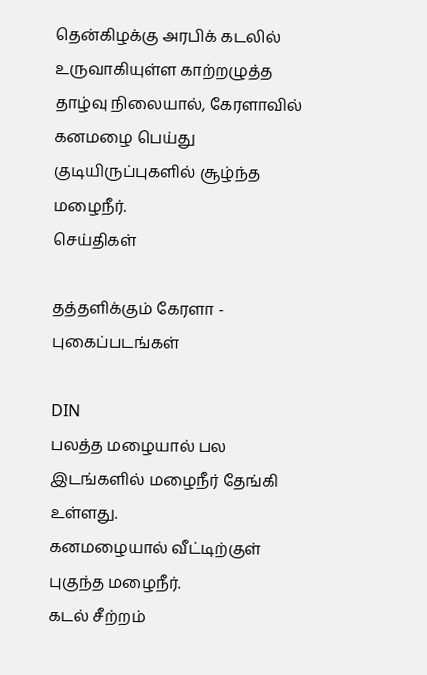தென்கிழக்கு அரபிக் கடலில் உருவாகியுள்ள காற்றழுத்த தாழ்வு நிலையால், கேரளாவில் கனமழை பெய்து குடியிருப்புகளில் சூழ்ந்த மழைநீர்.
செய்திகள்

தத்தளிக்கும் கேரளா - புகைப்படங்கள்

DIN
பலத்த மழையால் பல இடங்களில் மழைநீர் தேங்கி உள்ளது.
கனமழையால் வீட்டிற்குள் புகுந்த மழைநீர்.
கடல் சீற்றம்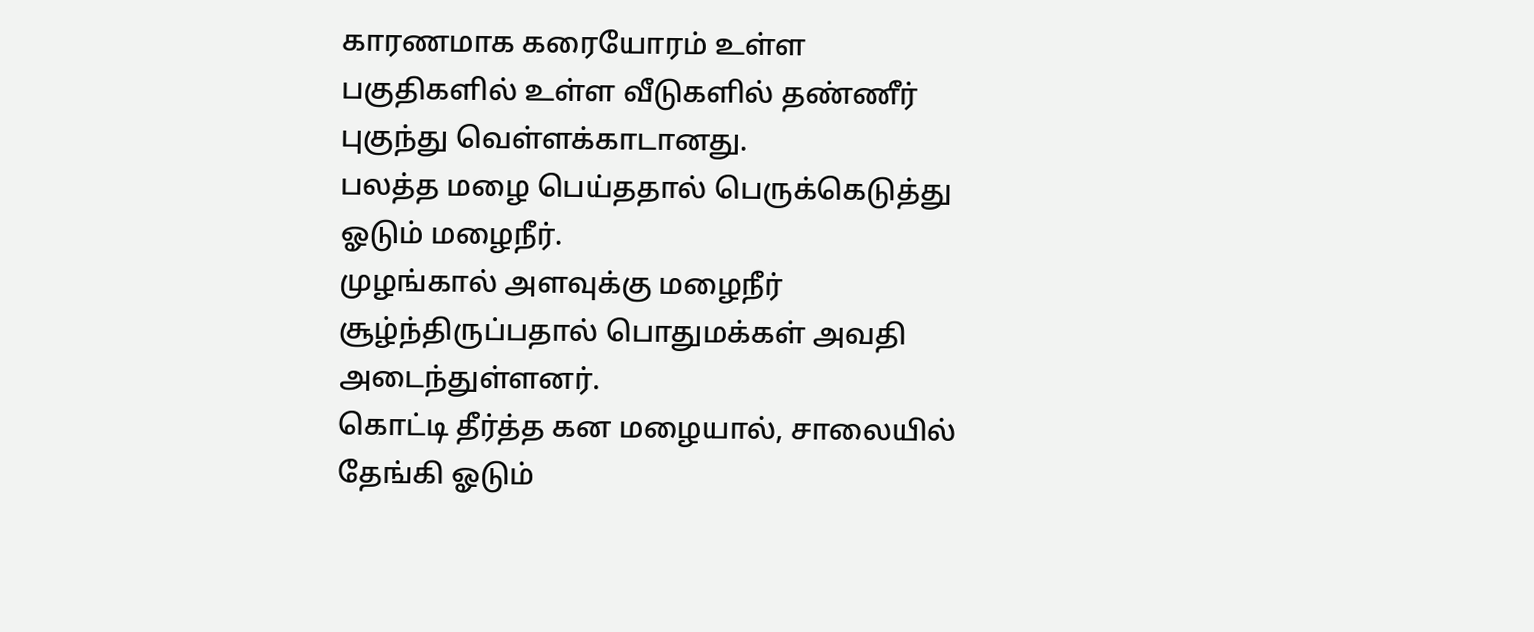காரணமாக கரையோரம் உள்ள பகுதிகளில் உள்ள வீடுகளில் தண்ணீர் புகுந்து வெள்ளக்காடானது.
பலத்த மழை பெய்ததால் பெருக்கெடுத்து ஓடும் மழைநீர்.
முழங்கால் அளவுக்கு மழைநீர் சூழ்ந்திருப்பதால் பொதுமக்கள் அவதி அடைந்துள்ளனர்.
கொட்டி தீர்த்த கன மழையால், சாலையில் தேங்கி ஓடும்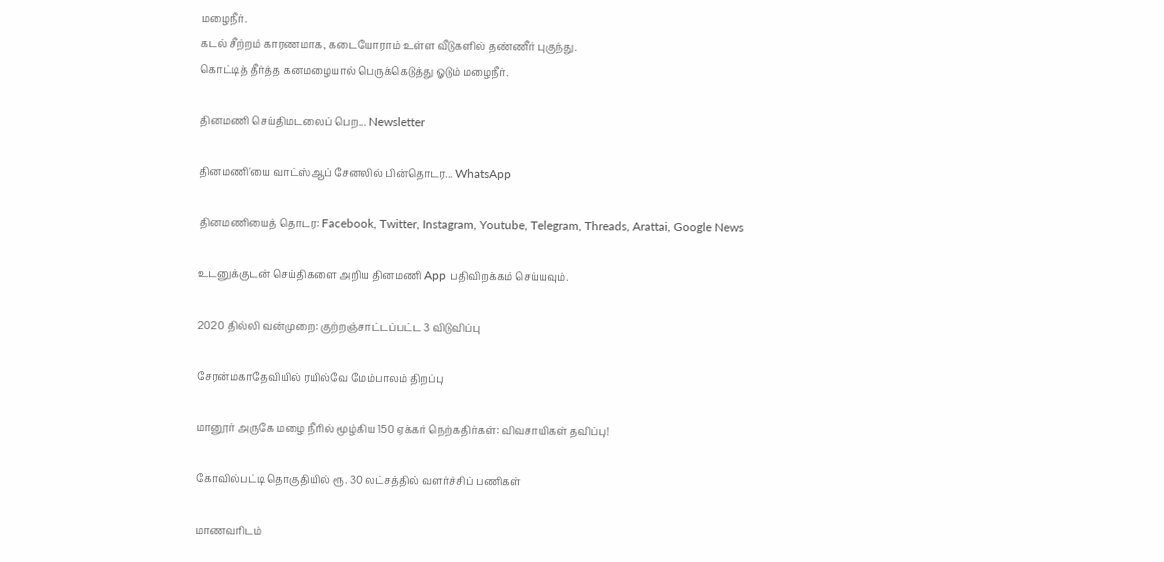மழைநீர்.
கடல் சீற்றம் காரணமாக, கடையோராம் உள்ள வீடுகளில் தண்ணீர் புகுந்து.
கொட்டித் தீர்த்த கனமழையால் பெருக்கெடுத்து ஓடும் மழைநீர்.

தினமணி செய்திமடலைப் பெற... Newsletter

தினமணி'யை வாட்ஸ்ஆப் சேனலில் பின்தொடர... WhatsApp

தினமணியைத் தொடர: Facebook, Twitter, Instagram, Youtube, Telegram, Threads, Arattai, Google News

உடனுக்குடன் செய்திகளை அறிய தினமணி App பதிவிறக்கம் செய்யவும்.

2020 தில்லி வன்முறை: குற்றஞ்சாட்டப்பட்ட 3 விடுவிப்பு

சேரன்மகாதேவியில் ரயில்வே மேம்பாலம் திறப்பு

மானூர் அருகே மழை நீரில் மூழ்கிய 150 ஏக்கர் நெற்கதிர்கள்: விவசாயிகள் தவிப்பு!

கோவில்பட்டி தொகுதியில் ரூ. 30 லட்சத்தில் வளர்ச்சிப் பணிகள்

மாணவரிடம்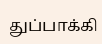துப்பாக்கி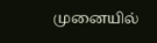முனையில்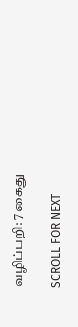வழிப்பறி: 7 கைது

SCROLL FOR NEXT